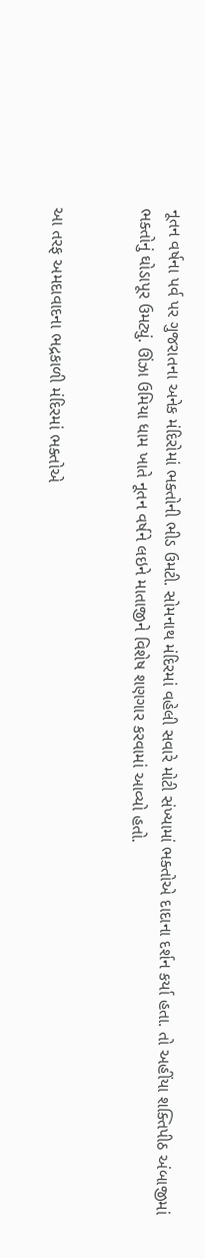નૂતન વર્ષના પર્વ પર ગુજરાતના અનેક મંદિરોમાં ભક્તોની ભીડ ઉમટી. સોમનાથ મંદિરમાં વહેલી સવારે મોટી સંખ્યામાં ભક્તોએ દાદાના દર્શન કર્યા હતા. તો અહીંયા શક્તિપીઠ અંબાજીમાં ભક્તોનું ઘોડાપૂર ઉમટ્યું. ઊંઝા ઉમિયા ધામ ખાતે નૂતન વર્ષને લઇને માતાજીને વિશેષ શણગાર કરવામાં આવ્યો હતો.


આ તરફ અમદાવાદના ભદ્રકાળી મંદિરમાં ભક્તોએ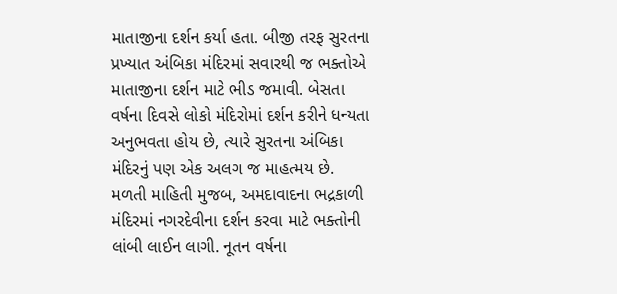માતાજીના દર્શન કર્યા હતા. બીજી તરફ સુરતના પ્રખ્યાત અંબિકા મંદિરમાં સવારથી જ ભક્તોએ માતાજીના દર્શન માટે ભીડ જમાવી. બેસતા વર્ષના દિવસે લોકો મંદિરોમાં દર્શન કરીને ધન્યતા અનુભવતા હોય છે, ત્યારે સુરતના અંબિકા મંદિરનું પણ એક અલગ જ માહત્મય છે. મળતી માહિતી મુજબ, અમદાવાદના ભદ્રકાળી મંદિરમાં નગરદેવીના દર્શન કરવા માટે ભક્તોની લાંબી લાઈન લાગી. નૂતન વર્ષના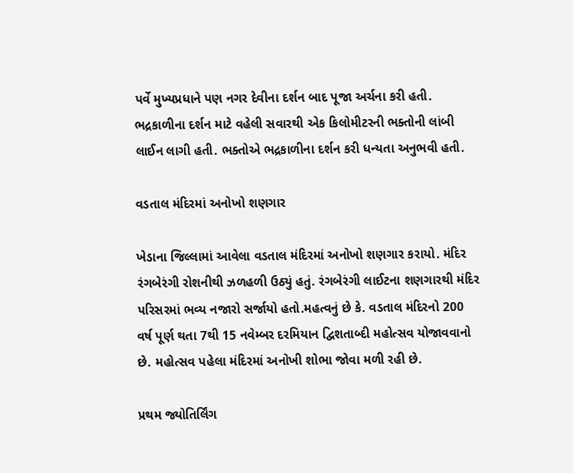પર્વે મુખ્યપ્રધાને પણ નગર દેવીના દર્શન બાદ પૂજા અર્ચના કરી હતી. ભદ્રકાળીના દર્શન માટે વહેલી સવારથી એક કિલોમીટરની ભક્તોની લાંબી લાઈન લાગી હતી. ભક્તોએ ભદ્રકાળીના દર્શન કરી ધન્યતા અનુભવી હતી.

વડતાલ મંદિરમાં અનોખો શણગાર

ખેડાના જિલ્લામાં આવેલા વડતાલ મંદિરમાં અનોખો શણગાર કરાયો. મંદિર રંગબેરંગી રોશનીથી ઝળહળી ઉઠ્યું હતું. રંગબેરંગી લાઈટના શણગારથી મંદિર પરિસરમાં ભવ્ય નજારો સર્જાયો હતો.મહત્વનું છે કે. વડતાલ મંદિરનો 200 વર્ષ પૂર્ણ થતા 7થી 15 નવેમ્બર દરમિયાન દ્વિશતાબ્દી મહોત્સવ યોજાવવાનો છે. મહોત્સવ પહેલા મંદિરમાં અનોખી શોભા જોવા મળી રહી છે.

પ્રથમ જ્યોતિર્લિંગ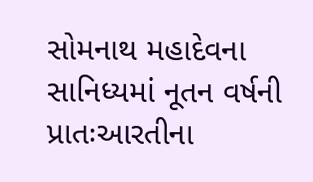સોમનાથ મહાદેવના સાનિધ્યમાં નૂતન વર્ષની પ્રાતઃઆરતીના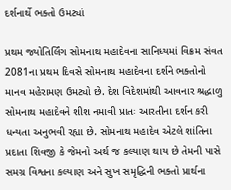દર્શનાર્થે ભક્તો ઉમટ્યાં

પ્રથમ જ્યોતિર્લિંગ સોમનાથ મહાદેવના સાનિધ્યમાં વિક્રમ સંવત 2081ના પ્રથમ દિવસે સોમનાથ મહાદેવના દર્શને ભક્તોનો માનવ મહેરામણ ઉમટ્યો છે. દેશ વિદેશમાંથી આવનાર શ્રદ્ધાળુ સોમનાથ મહાદેવને શીશ નમાવી પ્રાતઃ આરતીના દર્શન કરી ધન્યતા અનુભવી રહ્યા છે. સોમનાથ મહાદેવ એટલે શાંતિના પ્રદાતા શિવજી કે જેમનો અર્થ જ કલ્યાણ થાય છે તેમની પાસે સમગ્ર વિશ્વના કલ્યાણ અને સુખ સમૃદ્ધિની ભક્તો પ્રાર્થના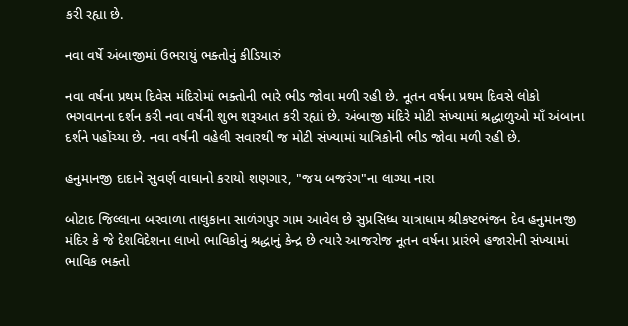કરી રહ્યા છે.

નવા વર્ષે અંબાજીમાં ઉભરાયું ભક્તોનું કીડિયારું

નવા વર્ષના પ્રથમ દિવેસ મંદિરોમાં ભક્તોની ભારે ભીડ જોવા મળી રહી છે. નૂતન વર્ષના પ્રથમ દિવસે લોકો ભગવાનના દર્શન કરી નવા વર્ષની શુભ શરૂઆત કરી રહ્યાં છે. અંબાજી મંદિરે મોટી સંખ્યામાં શ્રદ્ધાળુઓ માઁ અંબાના દર્શને પહોંચ્યા છે. નવા વર્ષની વહેલી સવારથી જ મોટી સંખ્યામાં યાત્રિકોની ભીડ જોવા મળી રહી છે.

હનુમાનજી દાદાને સુવર્ણ વાઘાનો કરાયો શણગાર, "જય બજરંગ"ના લાગ્યા નારા

બોટાદ જિલ્લાના બરવાળા તાલુકાના સાળંગપુર ગામ આવેલ છે સુપ્રસિધ્ધ યાત્રાધામ શ્રીકષ્ટભંજન દેવ હનુમાનજી મંદિર કે જે દેશવિદેશના લાખો ભાવિકોનું શ્રદ્ધાનું કેન્દ્ર છે ત્યારે આજરોજ નૂતન વર્ષના પ્રારંભે હજારોની સંખ્યામાં ભાવિક ભક્તો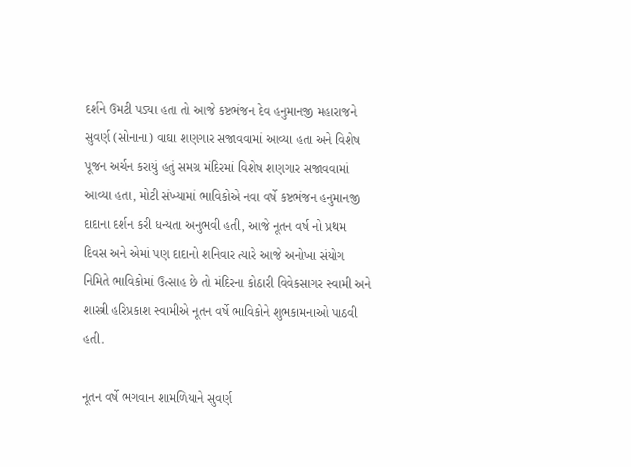દર્શને ઉમટી પડ્યા હતા તો આજે કષ્ટભંજન દેવ હનુમાનજી મહારાજને સુવર્ણ (સોનાના) વાઘા શણગાર સજાવવામાં આવ્યા હતા અને વિશેષ પૂજન અર્ચન કરાયું હતું સમગ્ર મંદિરમાં વિશેષ શણગાર સજાવવામાં આવ્યા હતા, મોટી સંખ્યામાં ભાવિકોએ નવા વર્ષે કષ્ટભંજન હનુમાનજી દાદાના દર્શન કરી ધન્યતા અનુભવી હતી, આજે નૂતન વર્ષ નો પ્રથમ દિવસ અને એમાં પણ દાદાનો શનિવાર ત્યારે આજે અનોખા સંયોગ નિમિતે ભાવિકોમાં ઉત્સાહ છે તો મંદિરના કોઠારી વિવેકસાગર સ્વામી અને શાસ્ત્રી હરિપ્રકાશ સ્વામીએ નૂતન વર્ષે ભાવિકોને શુભકામનાઓ પાઠવી હતી.

નૂતન વર્ષે ભગવાન શામળિયાને સુવર્ણ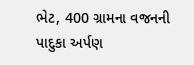ભેટ, 400 ગ્રામના વજનની પાદુકા અર્પણ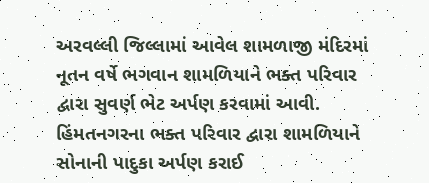અરવલ્લી જિલ્લામાં આવેલ શામળાજી મંદિરમાં નૂતન વર્ષે ભગવાન શામળિયાને ભક્ત પરિવાર દ્વારા સુવર્ણ ભેટ અર્પણ કરવામાં આવી. હિંમતનગરના ભક્ત પરિવાર દ્વારા શામળિયાને સોનાની પાદુકા અર્પણ કરાઈ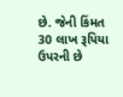છે. જેની કિંમત 30 લાખ રૂપિયા ઉપરની છે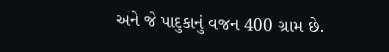અને જે પાદુકાનું વજન 400 ગ્રામ છે.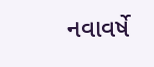નવાવર્ષે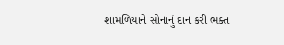શામળિયાને સોનાનું દાન કરી ભક્ત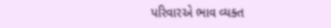પરિવારએ ભાવ વ્યક્ત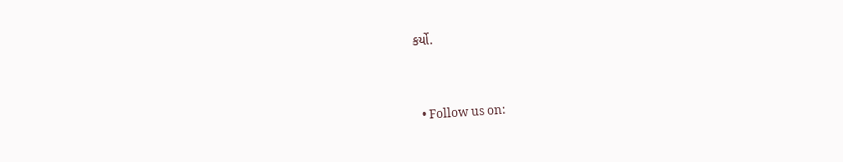કર્યો.


  • Follow us on: